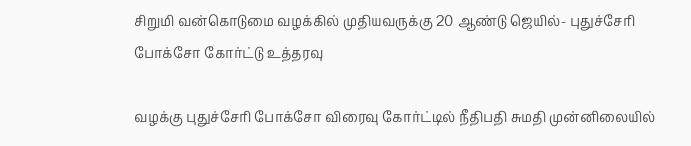சிறுமி வன்கொடுமை வழக்கில் முதியவருக்கு 20 ஆண்டு ஜெயில்- புதுச்சேரி போக்சோ கோர்ட்டு உத்தரவு

வழக்கு புதுச்சேரி போக்சோ விரைவு கோர்ட்டில் நீதிபதி சுமதி முன்னிலையில்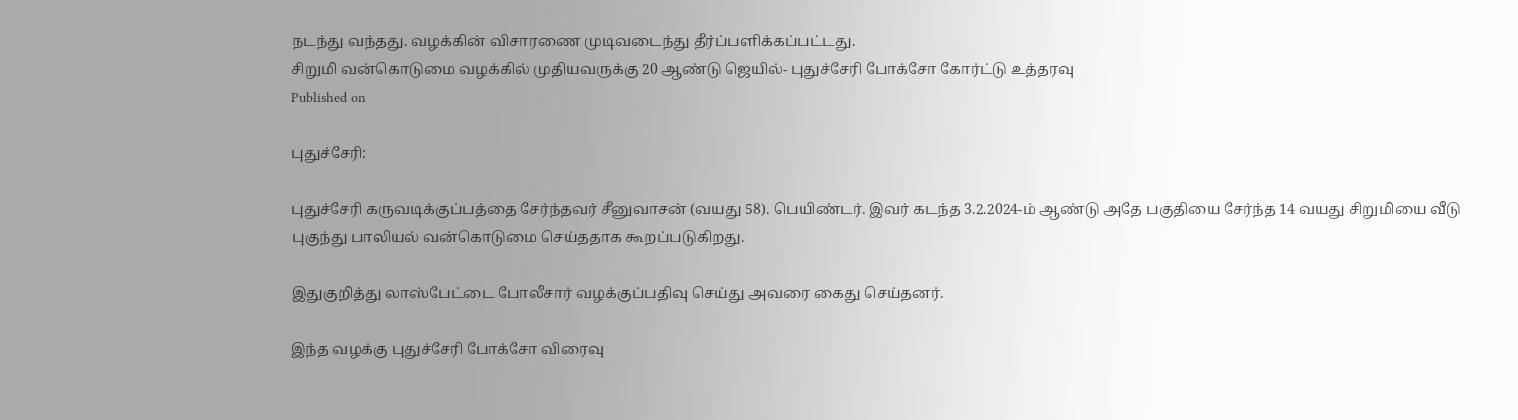நடந்து வந்தது. வழக்கின் விசாரணை முடிவடைந்து தீர்ப்பளிக்கப்பட்டது.
சிறுமி வன்கொடுமை வழக்கில் முதியவருக்கு 20 ஆண்டு ஜெயில்- புதுச்சேரி போக்சோ கோர்ட்டு உத்தரவு
Published on

புதுச்சேரி:

புதுச்சேரி கருவடிக்குப்பத்தை சேர்ந்தவர் சீனுவாசன் (வயது 58). பெயிண்டர். இவர் கடந்த 3.2.2024-ம் ஆண்டு அதே பகுதியை சேர்ந்த 14 வயது சிறுமியை வீடு புகுந்து பாலியல் வன்கொடுமை செய்ததாக கூறப்படுகிறது.

இதுகுறித்து லாஸ்பேட்டை போலீசார் வழக்குப்பதிவு செய்து அவரை கைது செய்தனர்.

இந்த வழக்கு புதுச்சேரி போக்சோ விரைவு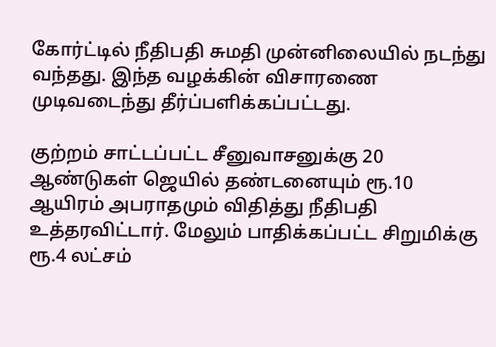கோர்ட்டில் நீதிபதி சுமதி முன்னிலையில் நடந்து வந்தது. இந்த வழக்கின் விசாரணை முடிவடைந்து தீர்ப்பளிக்கப்பட்டது.

குற்றம் சாட்டப்பட்ட சீனுவாசனுக்கு 20 ஆண்டுகள் ஜெயில் தண்டனையும் ரூ.10 ஆயிரம் அபராதமும் விதித்து நீதிபதி உத்தரவிட்டார். மேலும் பாதிக்கப்பட்ட சிறுமிக்கு ரூ.4 லட்சம்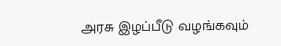அரசு இழப்பீடு வழங்கவும்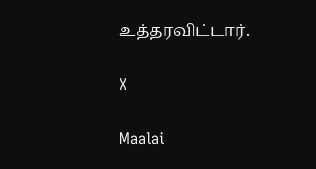உத்தரவிட்டார்.

X

Maalai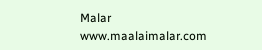Malar
www.maalaimalar.com